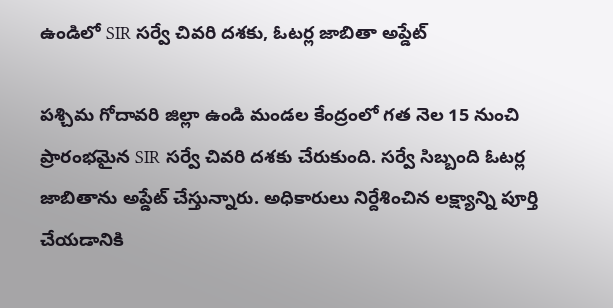ఉండిలో SIR సర్వే చివరి దశకు, ఓటర్ల జాబితా అప్డేట్

పశ్చిమ గోదావరి జిల్లా ఉండి మండల కేంద్రంలో గత నెల 15 నుంచి ప్రారంభమైన SIR సర్వే చివరి దశకు చేరుకుంది. సర్వే సిబ్బంది ఓటర్ల జాబితాను అప్డేట్ చేస్తున్నారు. అధికారులు నిర్దేశించిన లక్ష్యాన్ని పూర్తి చేయడానికి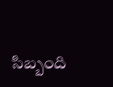సిబ్బంది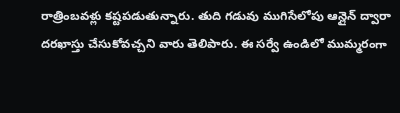రాత్రింబవళ్లు కష్టపడుతున్నారు. తుది గడువు ముగిసేలోపు ఆన్లైన్ ద్వారా దరఖాస్తు చేసుకోవచ్చని వారు తెలిపారు. ఈ సర్వే ఉండిలో ముమ్మరంగా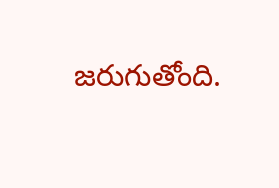జరుగుతోంది.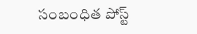సంబంధిత పోస్ట్